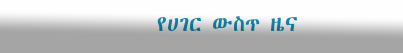የሀገር ውስጥ ዜና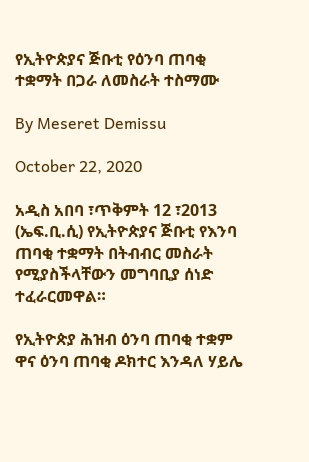የኢትዮጵያና ጅቡቲ የዕንባ ጠባቂ ተቋማት በጋራ ለመስራት ተስማሙ

By Meseret Demissu

October 22, 2020

አዲስ አበባ ፣ጥቅምት 12 ፣2013 (ኤፍ.ቢ.ሲ) የኢትዮጵያና ጅቡቲ የእንባ ጠባቂ ተቋማት በትብብር መስራት የሚያስችላቸውን መግባቢያ ሰነድ ተፈራርመዋል።

የኢትዮጵያ ሕዝብ ዕንባ ጠባቂ ተቋም ዋና ዕንባ ጠባቂ ዶክተር እንዳለ ሃይሌ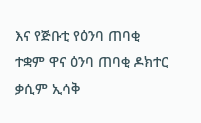እና የጅቡቲ የዕንባ ጠባቂ ተቋም ዋና ዕንባ ጠባቂ ዶክተር ቃሲም ኢሳቅ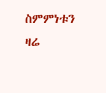ስምምነቱን ዛሬ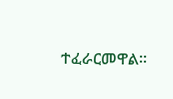ተፈራርመዋል።